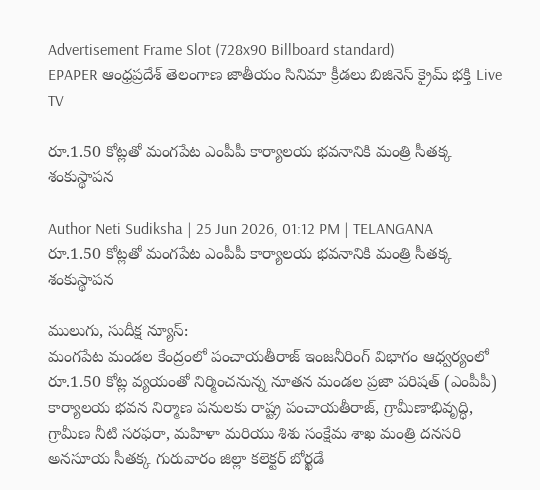Advertisement Frame Slot (728x90 Billboard standard)
EPAPER ఆంధ్రప్రదేశ్ తెలంగాణ జాతీయం సినిమా క్రీడలు బిజినెస్ క్రైమ్ భక్తి Live TV

రూ.1.50 కోట్లతో మంగపేట ఎంపీపీ కార్యాలయ భవనానికి మంత్రి సీతక్క శంకుస్థాపన

Author Neti Sudiksha | 25 Jun 2026, 01:12 PM | TELANGANA
రూ.1.50 కోట్లతో మంగపేట ఎంపీపీ కార్యాలయ భవనానికి మంత్రి సీతక్క శంకుస్థాపన

ములుగు, సుదీక్ష న్యూస్:
మంగపేట మండల కేంద్రంలో పంచాయతీరాజ్ ఇంజనీరింగ్ విభాగం ఆధ్వర్యంలో రూ.1.50 కోట్ల వ్యయంతో నిర్మించనున్న నూతన మండల ప్రజా పరిషత్ (ఎంపీపీ) కార్యాలయ భవన నిర్మాణ పనులకు రాష్ట్ర పంచాయతీరాజ్, గ్రామీణాభివృద్ధి, గ్రామీణ నీటి సరఫరా, మహిళా మరియు శిశు సంక్షేమ శాఖ మంత్రి దనసరి అనసూయ సీతక్క గురువారం జిల్లా కలెక్టర్ బోర్ఖడే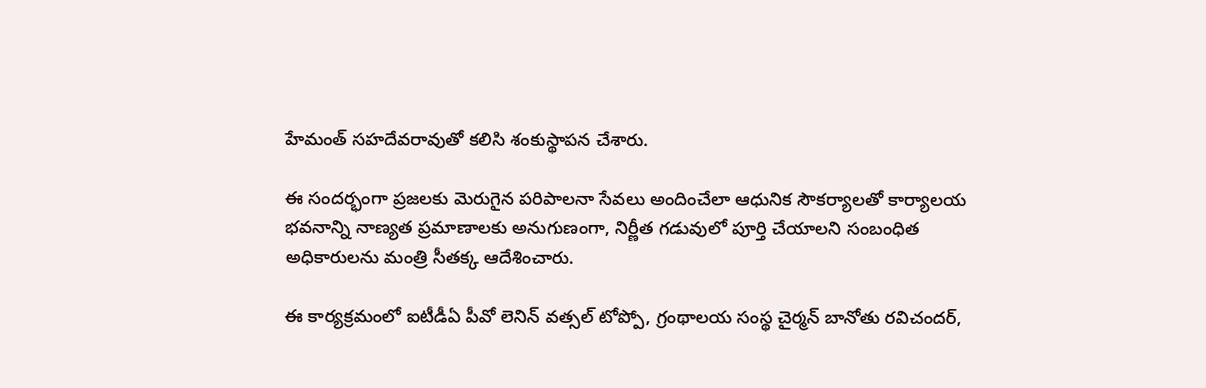హేమంత్ సహదేవరావుతో కలిసి శంకుస్థాపన చేశారు.

ఈ సందర్భంగా ప్రజలకు మెరుగైన పరిపాలనా సేవలు అందించేలా ఆధునిక సౌకర్యాలతో కార్యాలయ భవనాన్ని నాణ్యత ప్రమాణాలకు అనుగుణంగా, నిర్ణీత గడువులో పూర్తి చేయాలని సంబంధిత అధికారులను మంత్రి సీతక్క ఆదేశించారు.

ఈ కార్యక్రమంలో ఐటీడీఏ పీవో లెనిన్ వత్సల్ టోప్పో, గ్రంథాలయ సంస్థ చైర్మన్ బానోతు రవిచందర్,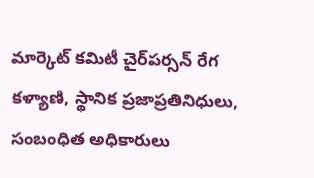మార్కెట్ కమిటీ చైర్‌పర్సన్ రేగ కళ్యాణి, స్థానిక ప్రజాప్రతినిధులు, సంబంధిత అధికారులు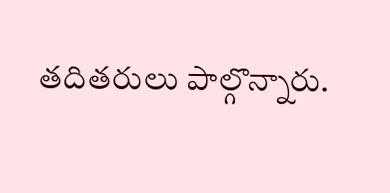తదితరులు పాల్గొన్నారు.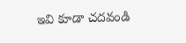ఇవి కూడా చదవండి